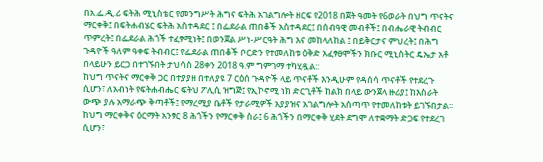በአ.ፌ.ዲ.ሪ ፍትሕ ሚኒስቴር የመንግሥት ሕግና ፍትሕ አገልግሎት ዘርፍ የ2018 በጀት ዓመት የ6ወራት በህግ ጥናትና ማርቀቅ፤ በፍትሐብሄር ፍትሕ አስተዳደር ፤ በፌደራል ጠበቆች አስተዳደር፤ በሰብዓዊ መብቶች፤ በብሔራዊ ትብብር ጥምረት፤ በፌደራል ሕጎች ተፈፃሚነት፤ በወንጀል ሥነ-ሥርዓት ሕግ እና መከላለከል ፤ በይቅርታና ምህረት፤ በሕግ ጉዳዮች ዓለም ዓቀፍ ትብብር፤ የፌደራል ጠበቆች ቦርድን የተመለከቱ ዕቅድ አፈፃፀሞችን ክቡር ሚኒስትር ዴኤታ አቶ በላይሁን ይርጋ በተገኙበት ታህሳስ 28ቀን 2018 ዓ.ም ግምገማ ተካሂዷል::
ከህግ ጥናትና ማርቀቅ ጋር በተያያዘ በተለያዩ 7 ርዕሰ ጉዳዮች ላይ ጥናቶች እንዲሁም የዳሰሳ ጥናቶች የተደረጉ ሲሆን፣ ለአብነት የፍትሐብሔር ፍትህ ፖሊሲ ዝግጅ፤ የኢኮኖሚ ነክ ድርጊቶች ከልክ በላይ ውንጀላ ዙሪያ፤ ከእስራት ውጭ ያሉ አማራጭ ቅጣቶች፤ የማረሚያ ቤቶች የታራሚዎች አያያዝና አገልግሎት አሰጣጥ የተመለከቱት ይገኙበታል፡፡ ከህግ ማርቀቅና ዕርማት አንፃር 8 ሕጎችን የማርቀቅ ስራ፤ 6 ሕጎችን በማርቀቅ ሂደት ደግሞ ለተቋማት ድጋፍ የተደረገ ሲሆን፣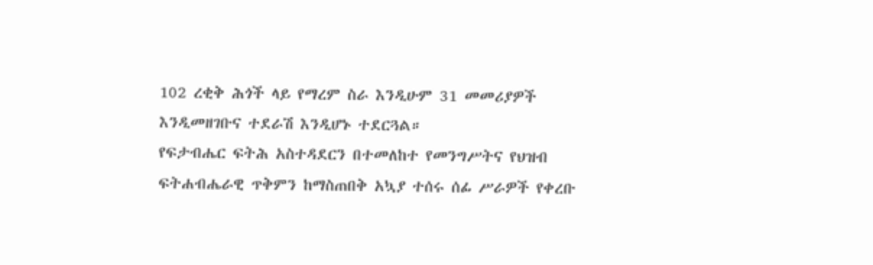102 ረቂቅ ሕጎች ላይ የማረም ስራ እንዲሁም 31 መመሪያዎች እንዲመዘገቡና ተደራሽ እንዲሆኑ ተደርጓል።
የፍታብሔር ፍትሕ አስተዳደርን በተመለከተ የመንግሥትና የህዝብ ፍትሐብሔራዊ ጥቅምን ከማስጠበቅ አኳያ ተሰሩ ሰፊ ሥራዎች የቀረቡ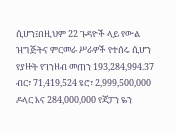ሲሆን፤በዚህም 22 ጉዳዮች ላይ የውል ዝግጅትና ምርመራ ሥራዎች የተሰሩ ሲሆን የያዙት የገንዘብ መጠን 193,284,994.37 ብር፣ 71,419,524 ዩሮ፣ 2,999,500,000 ዶላር እና 284,000,000 የጃፓን ዬን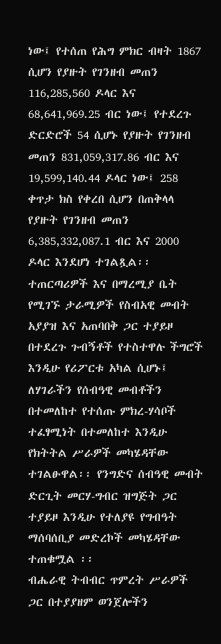ነው፤ የተሰጠ የሕግ ምክር ብዛት 1867 ሲሆን የያዙት የገንዘብ መጠን 116,285,560 ዶላር እና 68,641,969.25 ብር ነው፤ የተደረጉ ድርድሮች 54 ሲሆኑ የያዙት የገንዘብ መጠን 831,059,317.86 ብር እና 19,599,140.44 ዶላር ነው፤ 258 ቀጥታ ክስ የቀረበ ሲሆን በጠቅላላ የያዙት የገንዘብ መጠን 6,385,332,087.1 ብር እና 2000 ዶላር እንደሆነ ተገልጿል፡፡
ተጠርጣሪዎች እና በማረሚያ ቤት የሚገኙ ታራሚዎች የስብአዊ መብት አያያዝ እና አጠባበቅ ጋር ተያይዞ በተደረጉ ጉብኝቶች የተስተዋሉ ችግሮች እንዲሁ የሪፖርቱ አካል ሲሆኑ፤ ለሃገራችን የሰብዓዊ መብቶችን በተመለከተ የተሰጡ ምክረ-ሃሳቦች ተፈፃሚነት በተመለከተ እንዲሁ የክትትል ሥራዎች መካሄዳቸው ተገልፁዋል፡፡ የንግድና ሰብዓዊ መብት ድርጊት መርሃ-ግብር ዝግጅት ጋር ተያይዞ እንዲሁ የተለያዩ የግብዓት ማሰባሰቢያ መድረኮች መካሄዳቸው ተጠቁሟል ፡፡
ብሔራዊ ትብብር ጥምረት ሥራዎች ጋር በተያያዘም ወንጀሎችን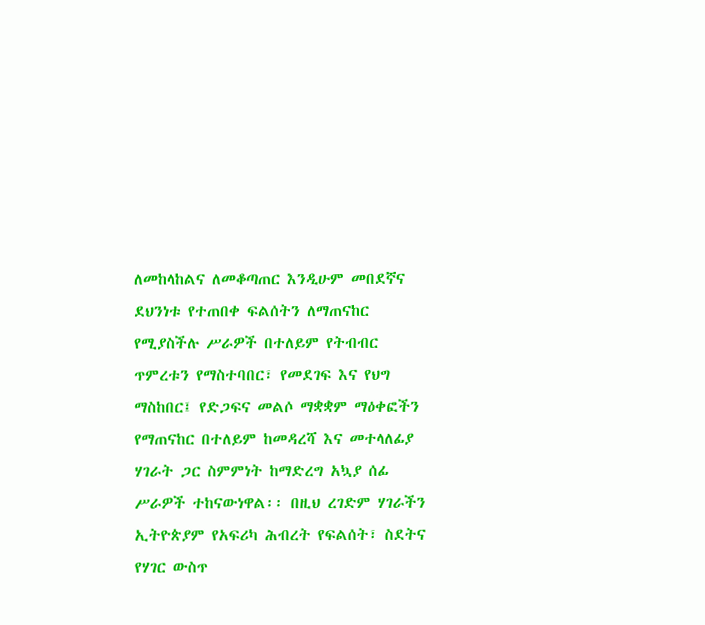ለመከላከልና ለመቆጣጠር እንዲሁም መበደኛና ደህንነቱ የተጠበቀ ፍልሰትን ለማጠናከር የሚያስችሉ ሥራዎች በተለይም የትብብር ጥምረቱን የማስተባበር፣ የመደገፍ እና የህግ ማስከበር፤ የድጋፍና መልሶ ማቋቋም ማዕቀፎችን የማጠናከር በተለይም ከመዳረሻ እና መተላለፊያ ሃገራት ጋር ስምምነት ከማድረግ አኳያ ሰፊ ሥራዎች ተከናውነዋል፡፡ በዚህ ረገድም ሃገራችን ኢትዮጵያም የአፍሪካ ሕብረት የፍልሰት፣ ስደትና የሃገር ውስጥ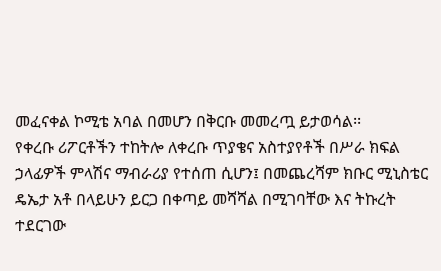መፈናቀል ኮሚቴ አባል በመሆን በቅርቡ መመረጧ ይታወሳል፡፡
የቀረቡ ሪፖርቶችን ተከትሎ ለቀረቡ ጥያቄና አስተያየቶች በሥራ ክፍል ኃላፊዎች ምላሽና ማብራሪያ የተሰጠ ሲሆን፤ በመጨረሻም ክቡር ሚኒስቴር ዴኤታ አቶ በላይሁን ይርጋ በቀጣይ መሻሻል በሚገባቸው እና ትኩረት ተደርገው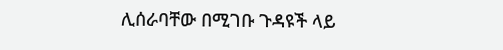ሊሰራባቸው በሚገቡ ጉዳዩች ላይ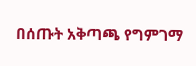በሰጡት አቅጣጫ የግምገማ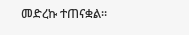መድረኩ ተጠናቋል።